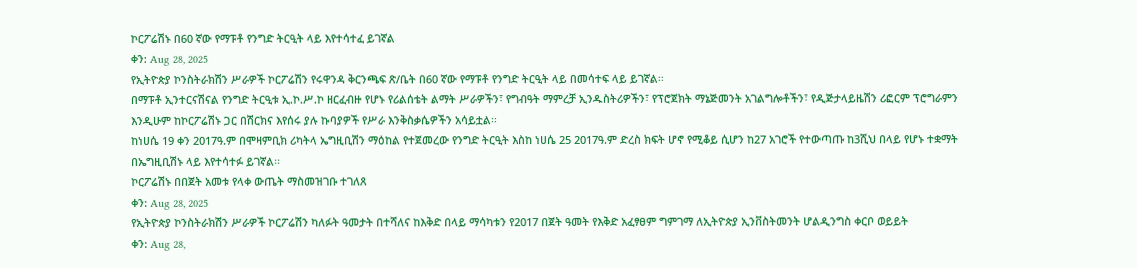ኮርፖሬሽኑ በ60 ኛው የማፑቶ የንግድ ትርዒት ላይ እየተሳተፈ ይገኛል
ቀን: Aug 28, 2025
የኢትዮጵያ ኮንስትራክሽን ሥራዎች ኮርፖሬሽን የሩዋንዳ ቅርንጫፍ ጽ/ቤት በ60 ኛው የማፑቶ የንግድ ትርዒት ላይ በመሳተፍ ላይ ይገኛል፡፡
በማፑቶ ኢንተርናሽናል የንግድ ትርዒቱ ኢ.ኮ.ሥ.ኮ ዘርፈብዙ የሆኑ የሪልሰቴት ልማት ሥራዎችን፣ የግብዓት ማምረቻ ኢንዱስትሪዎችን፣ የፕሮጀክት ማኔጅመንት አገልግሎቶችን፣ የዲጅታላይዜሽን ሪፎርም ፕሮግራምን እንዲሁም ከኮርፖሬሽኑ ጋር በሽርክና እየሰሩ ያሉ ኩባያዎች የሥራ እንቅስቃሴዎችን አሳይቷል፡፡
ከነሀሴ 19 ቀን 2017ዓ.ም በሞዛምቢክ ሪካትላ ኤግዚቢሽን ማዕከል የተጀመረው የንግድ ትርዒት እስከ ነሀሴ 25 2017ዓ.ም ድረስ ክፍት ሆኖ የሚቆይ ሲሆን ከ27 አገሮች የተውጣጡ ከ3ሺህ በላይ የሆኑ ተቋማት በኤግዚቢሽኑ ላይ እየተሳተፉ ይገኛል፡፡
ኮርፖሬሽኑ በበጀት አመቱ የላቀ ውጤት ማስመዝገቡ ተገለጸ
ቀን: Aug 28, 2025
የኢትዮጵያ ኮንስትራክሽን ሥራዎች ኮርፖሬሽን ካለፉት ዓመታት በተሻለና ከእቅድ በላይ ማሳካቱን የ2017 በጀት ዓመት የእቅድ አፈፃፀም ግምገማ ለኢትዮጵያ ኢንቨስትመንት ሆልዲንግስ ቀርቦ ወይይት
ቀን: Aug 28,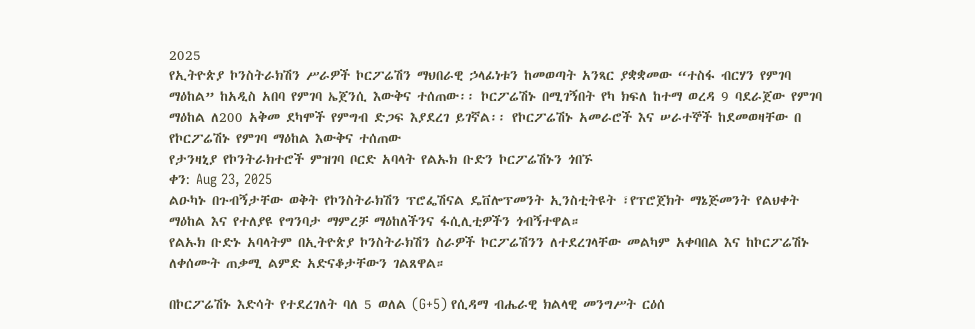2025
የኢትዮጵያ ኮንስትራክሽን ሥራዎች ኮርፖሬሽን ማህበራዊ ኃላፊነቱን ከመወጣት አንጻር ያቋቋመው “ተስፋ ብርሃን የምገባ ማዕከል” ከአዲስ አበባ የምገባ ኤጀንሲ እውቅና ተሰጠው፡፡ ኮርፖሬሽኑ በሚገኝበት የካ ክፍለ ከተማ ወረዳ 9 ባደራጀው የምገባ ማዕከል ለ200 አቅመ ደካሞች የምግብ ድጋፍ እያደረገ ይገኛል፡፡ የኮርፖሬሽኑ አመራሮች እና ሠራተኞች ከደመወዛቸው በ
የኮርፖሬሽኑ የምገባ ማዕከል እውቅና ተሰጠው
የታንዛኒያ የኮንትራክተሮች ምዝገባ ቦርድ አባላት የልኡክ ቡድን ኮርፖሬሽኑን ጎበኙ
ቀን: Aug 23, 2025
ልዑካኑ በጉብኝታቸው ወቅት የኮንስትራክሽን ፕሮፌሽናል ዴቨሎፕመንት ኢንስቲትዩት ፣የፕሮጀክት ማኔጅመንት የልህቀት ማዕከል እና የተለያዩ የግንባታ ማምረቻ ማዕከለችንና ፋሲሊቲዎችን ጎብኝተዋል።
የልኡክ ቡድኑ አባላትም በኢትዮጵያ ኮንስትራክሽን ስራዎች ኮርፖሬሽንን ለተደረገላቸው መልካም አቀባበል እና ከኮርፖሬሽኑ ለቀሰሙት ጠቃሚ ልምድ አድናቆታቸውን ገልጸዋል።

በኮርፖሬሽኑ እድሳት የተደረገለት ባለ 5 ወለል (G+5) የሲዳማ ብሔራዊ ክልላዊ መንግሥት ርዕሰ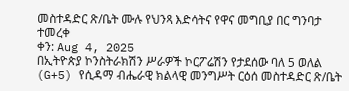መስተዳድር ጽ/ቤት ሙሉ የህንጻ እድሳትና የዋና መግቢያ በር ግንባታ ተመረቀ
ቀን: Aug 4, 2025
በኢትዮጵያ ኮንስትራክሽን ሥራዎች ኮርፖሬሽን የታደሰው ባለ 5 ወለል (G+5) የሲዳማ ብሔራዊ ክልላዊ መንግሥት ርዕሰ መስተዳድር ጽ/ቤት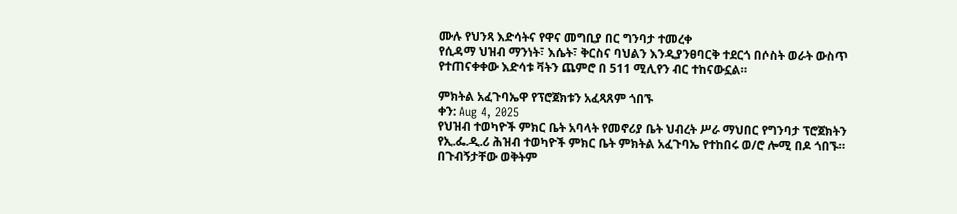ሙሉ የህንጻ እድሳትና የዋና መግቢያ በር ግንባታ ተመረቀ
የሲዳማ ህዝብ ማንነት፣ እሴት፣ ቅርስና ባህልን እንዲያንፀባርቅ ተደርጎ በሶስት ወራት ውስጥ የተጠናቀቀው እድሳቱ ቫትን ጨምሮ በ 511 ሚሊየን ብር ተከናውኗል።

ምክትል አፈጉባኤዋ የፕሮጀክቱን አፈጻጸም ጎበኙ
ቀን: Aug 4, 2025
የህዝብ ተወካዮች ምክር ቤት አባላት የመኖሪያ ቤት ህብረት ሥራ ማህበር የግንባታ ፕሮጀክትን የኢ.ፌ.ዲ.ሪ ሕዝብ ተወካዮች ምክር ቤት ምክትል አፈጉባኤ የተከበሩ ወ/ሮ ሎሚ በዶ ጎበኙ።
በጉብኝታቸው ወቅትም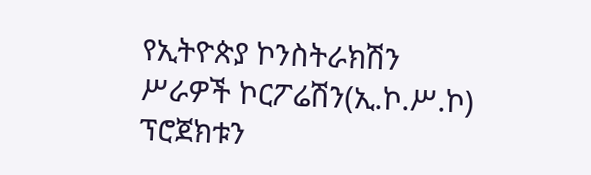የኢትዮጵያ ኮንስትራክሽን ሥራዎች ኮርፖሬሽን(ኢ.ኮ.ሥ.ኮ) ፕሮጀክቱን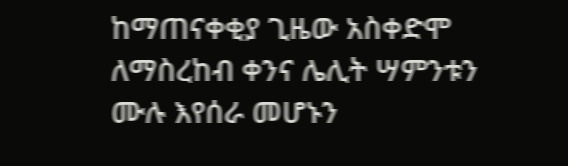ከማጠናቀቂያ ጊዜው አስቀድሞ ለማስረከብ ቀንና ሌሊት ሣምንቱን ሙሉ እየሰራ መሆኑን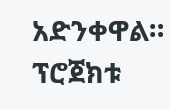አድንቀዋል።
ፕሮጀክቱ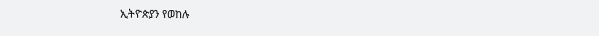ኢትዮጵያን የወከሉ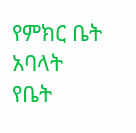የምክር ቤት አባላት የቤት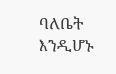ባለቤት እንዲሆኑ